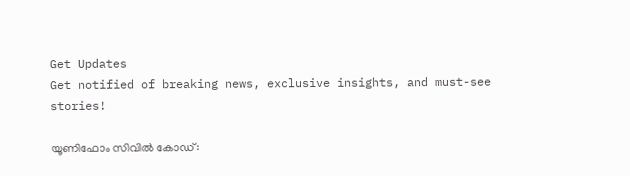Get Updates
Get notified of breaking news, exclusive insights, and must-see stories!

യൂണിഫോം സിവില്‍ കോഡ്: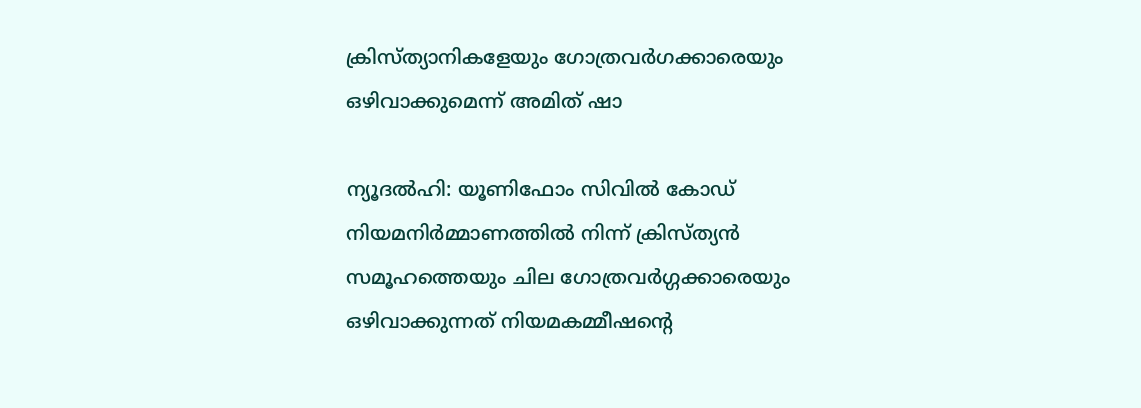ക്രിസ്ത്യാനികളേയും ഗോത്രവര്‍ഗക്കാരെയും ഒഴിവാക്കുമെന്ന് അമിത് ഷാ

ന്യൂദല്‍ഹി: യൂണിഫോം സിവില്‍ കോഡ് നിയമനിര്‍മ്മാണത്തില്‍ നിന്ന് ക്രിസ്ത്യന്‍ സമൂഹത്തെയും ചില ഗോത്രവര്‍ഗ്ഗക്കാരെയും ഒഴിവാക്കുന്നത് നിയമകമ്മീഷന്റെ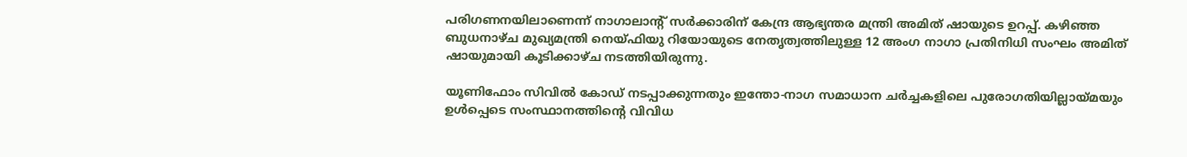പരിഗണനയിലാണെന്ന് നാഗാലാന്റ് സര്‍ക്കാരിന് കേന്ദ്ര ആഭ്യന്തര മന്ത്രി അമിത് ഷായുടെ ഉറപ്പ്. കഴിഞ്ഞ ബുധനാഴ്ച മുഖ്യമന്ത്രി നെയ്ഫിയു റിയോയുടെ നേതൃത്വത്തിലുള്ള 12 അംഗ നാഗാ പ്രതിനിധി സംഘം അമിത് ഷായുമായി കൂടിക്കാഴ്ച നടത്തിയിരുന്നു.

യൂണിഫോം സിവില്‍ കോഡ് നടപ്പാക്കുന്നതും ഇന്തോ-നാഗ സമാധാന ചര്‍ച്ചകളിലെ പുരോഗതിയില്ലായ്മയും ഉള്‍പ്പെടെ സംസ്ഥാനത്തിന്റെ വിവിധ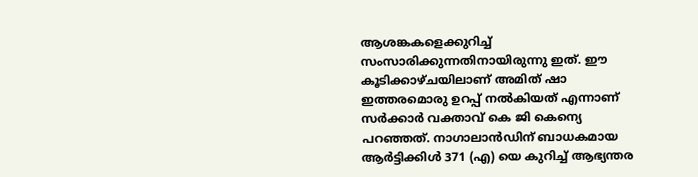ആശങ്കകളെക്കുറിച്ച് സംസാരിക്കുന്നതിനായിരുന്നു ഇത്. ഈ കൂടിക്കാഴ്ചയിലാണ് അമിത് ഷാ ഇത്തരമൊരു ഉറപ്പ് നല്‍കിയത് എന്നാണ് സര്‍ക്കാര്‍ വക്താവ് കെ ജി കെന്യെ പറഞ്ഞത്. നാഗാലാന്‍ഡിന് ബാധകമായ ആര്‍ട്ടിക്കിള്‍ 371 (എ) യെ കുറിച്ച് ആഭ്യന്തര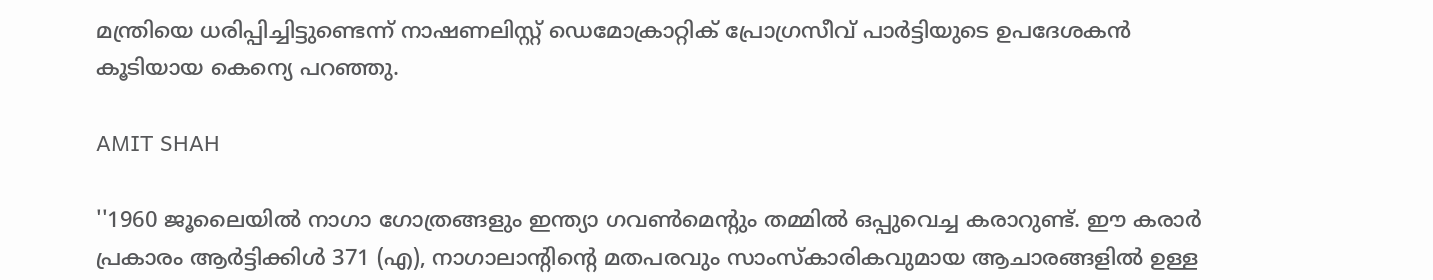മന്ത്രിയെ ധരിപ്പിച്ചിട്ടുണ്ടെന്ന് നാഷണലിസ്റ്റ് ഡെമോക്രാറ്റിക് പ്രോഗ്രസീവ് പാര്‍ട്ടിയുടെ ഉപദേശകന്‍ കൂടിയായ കെന്യെ പറഞ്ഞു.

AMIT SHAH

''1960 ജൂലൈയില്‍ നാഗാ ഗോത്രങ്ങളും ഇന്ത്യാ ഗവണ്‍മെന്റും തമ്മില്‍ ഒപ്പുവെച്ച കരാറുണ്ട്. ഈ കരാര്‍ പ്രകാരം ആര്‍ട്ടിക്കിള്‍ 371 (എ), നാഗാലാന്റിന്റെ മതപരവും സാംസ്‌കാരികവുമായ ആചാരങ്ങളില്‍ ഉള്ള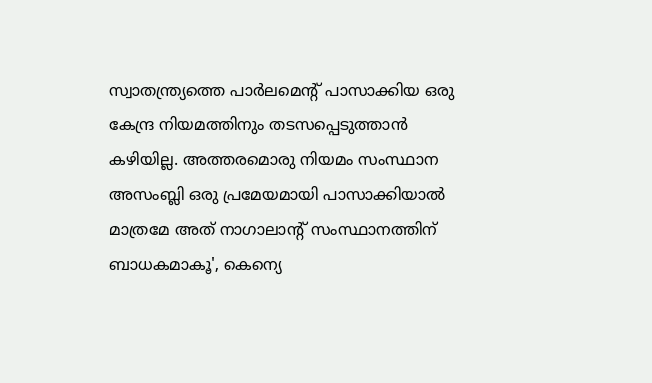സ്വാതന്ത്ര്യത്തെ പാര്‍ലമെന്റ് പാസാക്കിയ ഒരു കേന്ദ്ര നിയമത്തിനും തടസപ്പെടുത്താന്‍ കഴിയില്ല. അത്തരമൊരു നിയമം സംസ്ഥാന അസംബ്ലി ഒരു പ്രമേയമായി പാസാക്കിയാല്‍ മാത്രമേ അത് നാഗാലാന്റ് സംസ്ഥാനത്തിന് ബാധകമാകൂ', കെന്യെ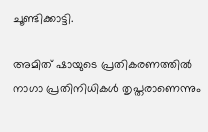ചൂണ്ടിക്കാട്ടി.

അമിത് ഷായുടെ പ്രതികരണത്തില്‍ നാഗാ പ്രതിനിധികള്‍ തൃപ്തരാണെന്നും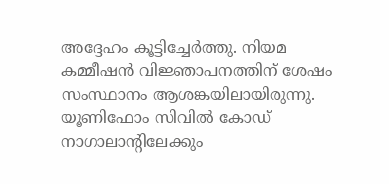അദ്ദേഹം കൂട്ടിച്ചേര്‍ത്തു. നിയമ കമ്മീഷന്‍ വിജ്ഞാപനത്തിന് ശേഷം സംസ്ഥാനം ആശങ്കയിലായിരുന്നു. യൂണിഫോം സിവില്‍ കോഡ് നാഗാലാന്റിലേക്കും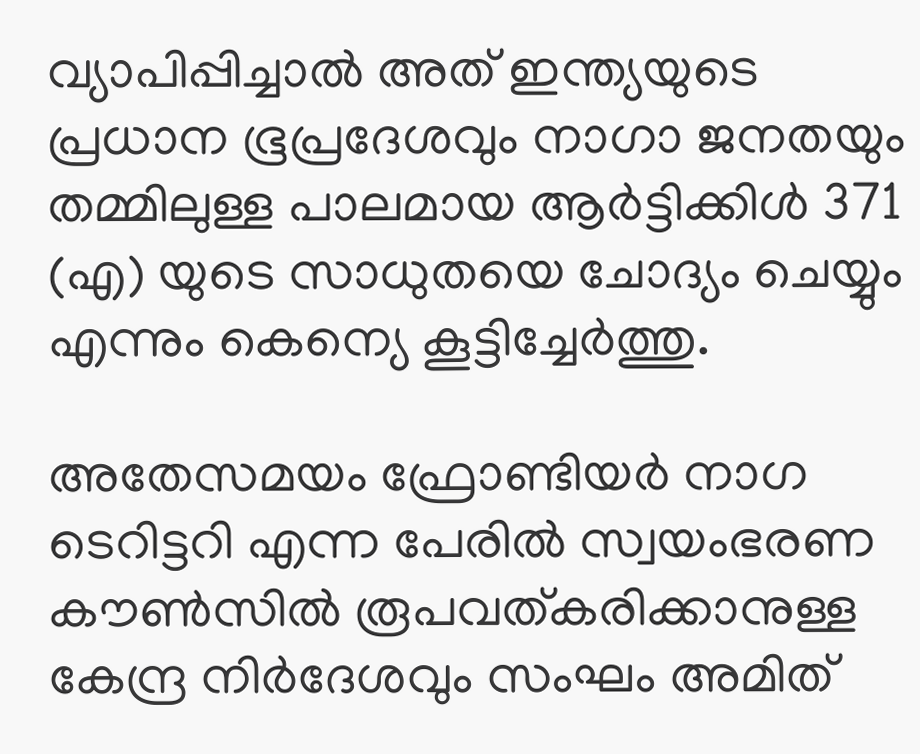വ്യാപിപ്പിച്ചാല്‍ അത് ഇന്ത്യയുടെ പ്രധാന ഭൂപ്രദേശവും നാഗാ ജനതയും തമ്മിലുള്ള പാലമായ ആര്‍ട്ടിക്കിള്‍ 371 (എ) യുടെ സാധുതയെ ചോദ്യം ചെയ്യും എന്നും കെന്യെ കൂട്ടിച്ചേര്‍ത്തു.

അതേസമയം ഫ്രോണ്ടിയര്‍ നാഗ ടെറിട്ടറി എന്ന പേരില്‍ സ്വയംഭരണ കൗണ്‍സില്‍ രൂപവത്കരിക്കാനുള്ള കേന്ദ്ര നിര്‍ദേശവും സംഘം അമിത്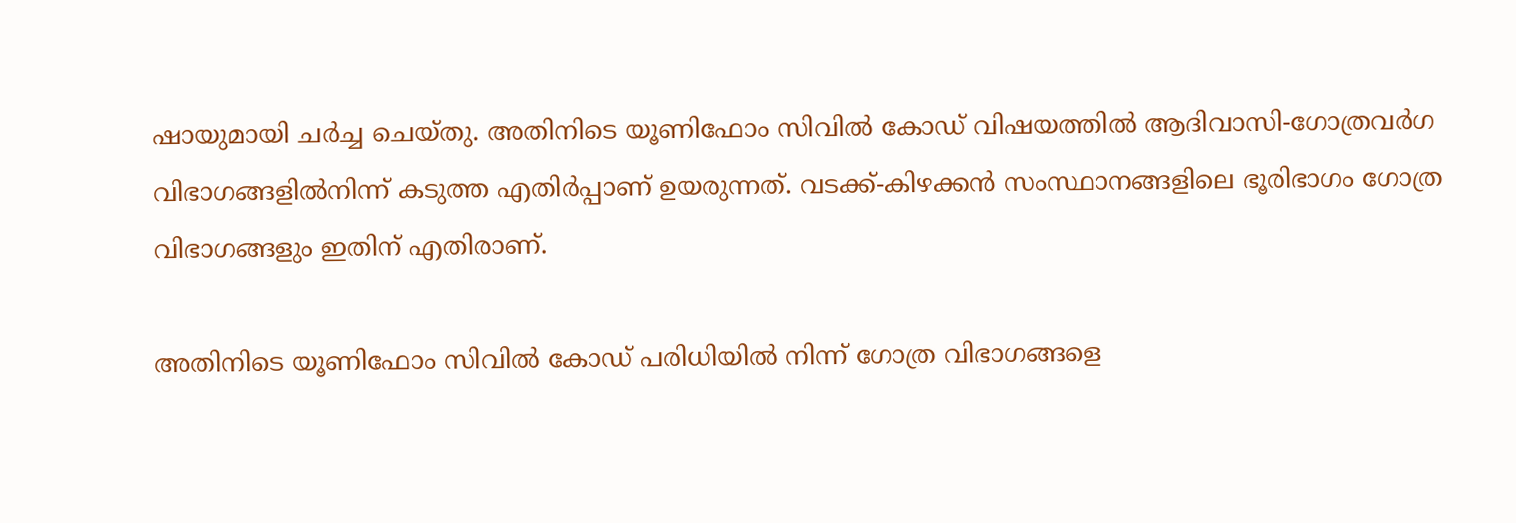ഷായുമായി ചര്‍ച്ച ചെയ്തു. അതിനിടെ യൂണിഫോം സിവില്‍ കോഡ് വിഷയത്തില്‍ ആദിവാസി-ഗോത്രവര്‍ഗ വിഭാഗങ്ങളില്‍നിന്ന് കടുത്ത എതിര്‍പ്പാണ് ഉയരുന്നത്. വടക്ക്-കിഴക്കന്‍ സംസ്ഥാനങ്ങളിലെ ഭൂരിഭാഗം ഗോത്ര വിഭാഗങ്ങളും ഇതിന് എതിരാണ്.

അതിനിടെ യൂണിഫോം സിവില്‍ കോഡ് പരിധിയില്‍ നിന്ന് ഗോത്ര വിഭാഗങ്ങളെ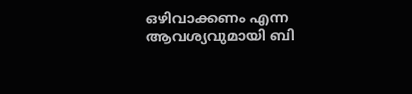ഒഴിവാക്കണം എന്ന ആവശ്യവുമായി ബി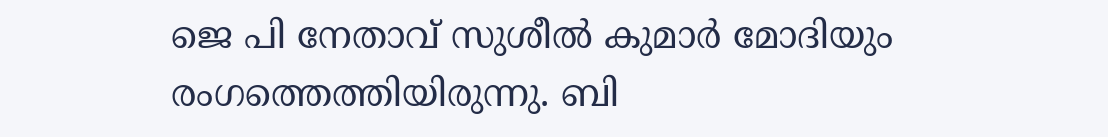ജെ പി നേതാവ് സുശീല്‍ കുമാര്‍ മോദിയും രംഗത്തെത്തിയിരുന്നു. ബി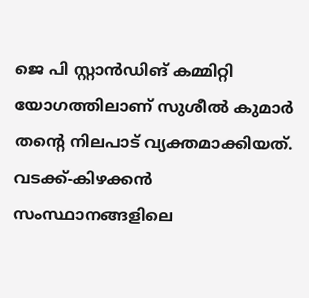ജെ പി സ്റ്റാന്‍ഡിങ് കമ്മിറ്റി യോഗത്തിലാണ് സുശീല്‍ കുമാര്‍ തന്റെ നിലപാട് വ്യക്തമാക്കിയത്. വടക്ക്-കിഴക്കന്‍ സംസ്ഥാനങ്ങളിലെ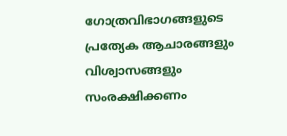ഗോത്രവിഭാഗങ്ങളുടെ പ്രത്യേക ആചാരങ്ങളും വിശ്വാസങ്ങളും സംരക്ഷിക്കണം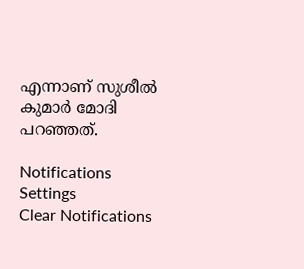എന്നാണ് സുശീല്‍ കുമാര്‍ മോദി പറഞ്ഞത്.

Notifications
Settings
Clear Notifications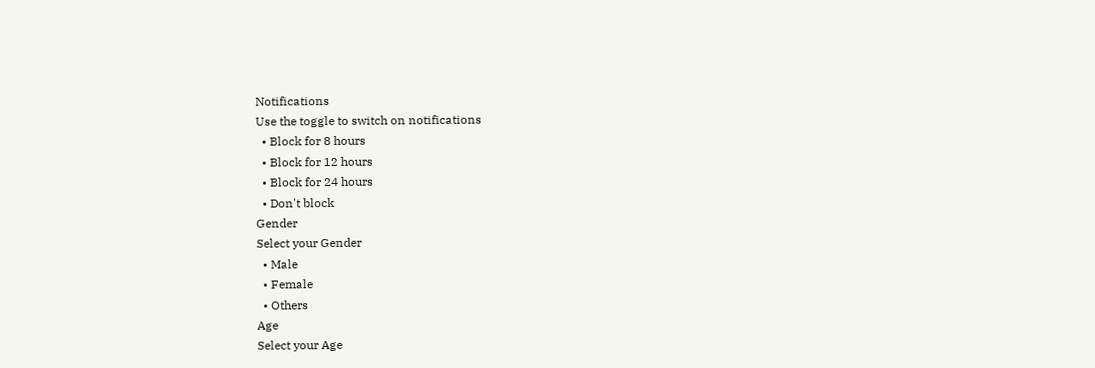Notifications
Use the toggle to switch on notifications
  • Block for 8 hours
  • Block for 12 hours
  • Block for 24 hours
  • Don't block
Gender
Select your Gender
  • Male
  • Female
  • Others
Age
Select your Age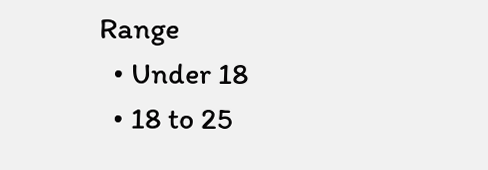Range
  • Under 18
  • 18 to 25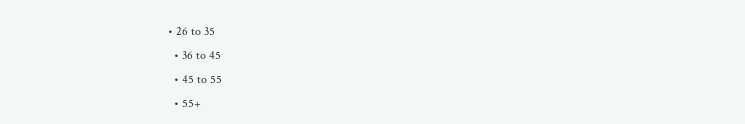• 26 to 35
  • 36 to 45
  • 45 to 55
  • 55+